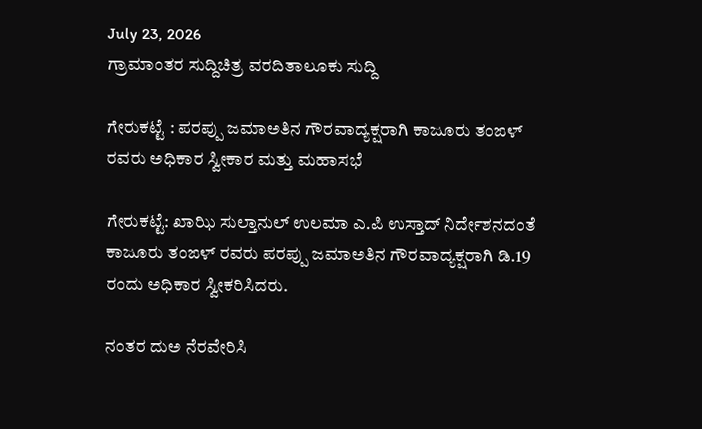July 23, 2026
ಗ್ರಾಮಾಂತರ ಸುದ್ದಿಚಿತ್ರ ವರದಿತಾಲೂಕು ಸುದ್ದಿ

ಗೇರುಕಟ್ಟೆ : ಪರಪ್ಪು ಜಮಾಅತಿನ ಗೌರವಾದ್ಯಕ್ಷರಾಗಿ ಕಾಜೂರು ತಂಙಳ್ ರವರು ಅಧಿಕಾರ ಸ್ವೀಕಾರ ಮತ್ತು ಮಹಾಸಭೆ

ಗೇರುಕಟ್ಟೆ: ಖಾಝಿ ಸುಲ್ತಾನುಲ್ ಉಲಮಾ ಎ.ಪಿ ಉಸ್ತಾದ್ ನಿರ್ದೇಶನದಂತೆ ಕಾಜೂರು ತಂಙಳ್ ರವರು ಪರಪ್ಪು ಜಮಾಅತಿನ ಗೌರವಾದ್ಯಕ್ಷರಾಗಿ ಡಿ.19 ರಂದು ಅಧಿಕಾರ ಸ್ವೀಕರಿಸಿದರು.

ನಂತರ ದುಅ ನೆರವೇರಿಸಿ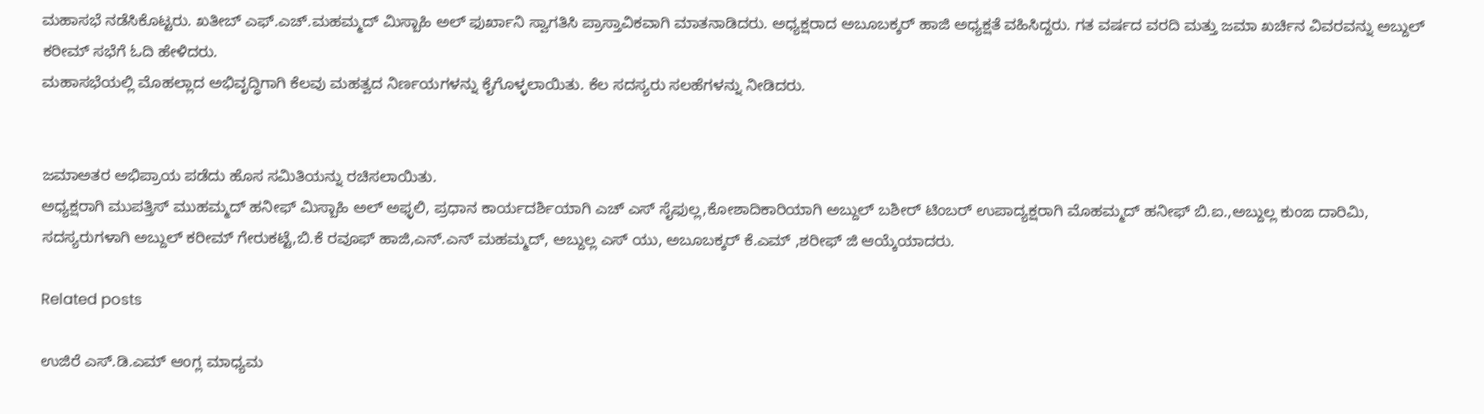ಮಹಾಸಭೆ ನಡೆಸಿಕೊಟ್ಟರು. ಖತೀಬ್ ಎಫ್.ಎಚ್.ಮಹಮ್ಮದ್ ಮಿಸ್ಬಾಹಿ ಅಲ್ ಫುರ್ಖಾನಿ ಸ್ವಾಗತಿಸಿ ಪ್ರಾಸ್ತಾವಿಕವಾಗಿ ಮಾತನಾಡಿದರು. ಅಧ್ಯಕ್ಷರಾದ ಅಬೂಬಕ್ಕರ್ ಹಾಜಿ ಅಧ್ಯಕ್ಷತೆ ವಹಿಸಿದ್ದರು. ಗತ ವರ್ಷದ ವರದಿ ಮತ್ತು ಜಮಾ ಖರ್ಚಿನ ವಿವರವನ್ನು ಅಬ್ದುಲ್ ಕರೀಮ್ ಸಭೆಗೆ ಓದಿ ಹೇಳಿದರು.
ಮಹಾಸಭೆಯಲ್ಲಿ ಮೊಹಲ್ಲಾದ ಅಭಿವೃದ್ಧಿಗಾಗಿ ಕೆಲವು ಮಹತ್ವದ ನಿರ್ಣಯಗಳನ್ನು ಕೈಗೊಳ್ಳಲಾಯಿತು. ಕೆಲ ಸದಸ್ಯರು ಸಲಹೆಗಳನ್ನು ನೀಡಿದರು.


ಜಮಾಅತರ ಅಭಿಪ್ರಾಯ ಪಡೆದು ಹೊಸ ಸಮಿತಿಯನ್ನು ರಚಿಸಲಾಯಿತು.
ಅಧ್ಯಕ್ಷರಾಗಿ ಮುಪತ್ತಿಸ್ ಮುಹಮ್ಮದ್ ಹನೀಫ್ ಮಿಸ್ಬಾಹಿ ಅಲ್ ಅಫ್ಳಲಿ, ಪ್ರಧಾನ ಕಾರ್ಯದರ್ಶಿಯಾಗಿ ಎಚ್ ಎಸ್ ಸೈಫುಲ್ಲ,ಕೋಶಾದಿಕಾರಿಯಾಗಿ ಅಬ್ದುಲ್ ಬಶೀರ್ ಟಿಂಬರ್ ಉಪಾದ್ಯಕ್ಷರಾಗಿ ಮೊಹಮ್ಮದ್ ಹನೀಫ್ ಬಿ.ಐ.,ಅಬ್ದುಲ್ಲ ಕುಂಙ ದಾರಿಮಿ, ಸದಸ್ಯರುಗಳಾಗಿ ಅಬ್ದುಲ್ ಕರೀಮ್ ಗೇರುಕಟ್ಟೆ,ಬಿ.ಕೆ ರವೂಫ್ ಹಾಜಿ,ಎನ್.ಎನ್ ಮಹಮ್ಮದ್, ಅಬ್ದುಲ್ಲ ಎಸ್ ಯು, ಅಬೂಬಕ್ಕರ್ ಕೆ.ಎಮ್ ,ಶರೀಫ್ ಜಿ ಆಯ್ಕೆಯಾದರು.

Related posts

ಉಜಿರೆ ಎಸ್.ಡಿ.ಎಮ್ ಆಂಗ್ಲ ಮಾಧ್ಯಮ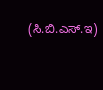(ಸಿ.ಬಿ.ಎಸ್.ಇ)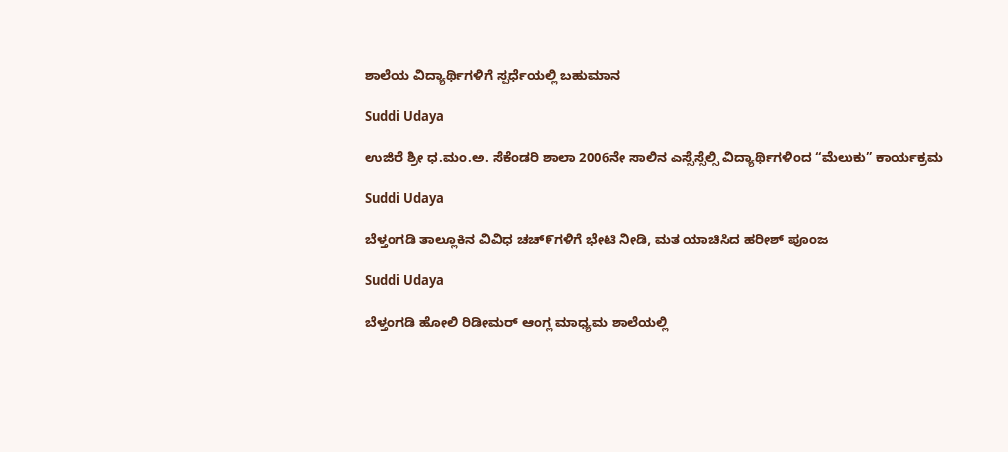ಶಾಲೆಯ ವಿದ್ಯಾರ್ಥಿಗಳಿಗೆ ಸ್ಪರ್ಧೆಯಲ್ಲಿ ಬಹುಮಾನ

Suddi Udaya

ಉಜಿರೆ ಶ್ರೀ ಧ.ಮಂ.ಅ. ಸೆಕೆಂಡರಿ ಶಾಲಾ 2006ನೇ ಸಾಲಿನ ಎಸ್ಸೆಸ್ಸೆಲ್ಸಿ ವಿದ್ಯಾರ್ಥಿಗಳಿಂದ “ಮೆಲುಕು” ಕಾರ್ಯಕ್ರಮ

Suddi Udaya

ಬೆಳ್ತಂಗಡಿ ತಾಲ್ಲೂಕಿನ ವಿವಿಧ ಚಚ್೯ಗಳಿಗೆ ಭೇಟಿ ನೀಡಿ, ಮತ ಯಾಚಿಸಿದ ಹರೀಶ್ ಪೂಂಜ

Suddi Udaya

ಬೆಳ್ತಂಗಡಿ ಹೋಲಿ ರಿಡೀಮರ್ ಆಂಗ್ಲ ಮಾಧ್ಯಮ ಶಾಲೆಯಲ್ಲಿ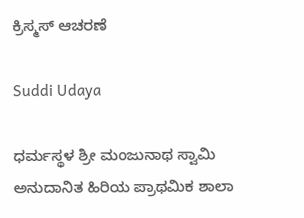ಕ್ರಿಸ್ಮಸ್ ಆಚರಣೆ

Suddi Udaya

ಧರ್ಮಸ್ಥಳ ಶ್ರೀ ಮಂಜುನಾಥ ಸ್ವಾಮಿ ಅನುದಾನಿತ ಹಿರಿಯ ಪ್ರಾಥಮಿಕ ಶಾಲಾ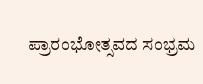ಪ್ರಾರಂಭೋತ್ಸವದ ಸಂಭ್ರಮ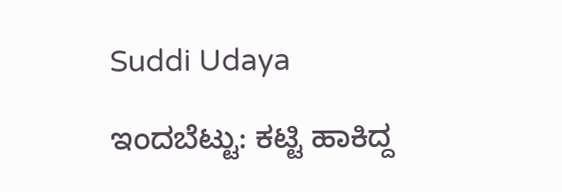Suddi Udaya

ಇಂದಬೆಟ್ಟು: ಕಟ್ಟಿ ಹಾಕಿದ್ದ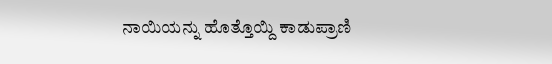ನಾಯಿಯನ್ನು ಹೊತ್ತೊಯ್ದಿ ಕಾಡುಪ್ರಾಣಿ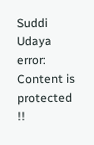Suddi Udaya
error: Content is protected !!